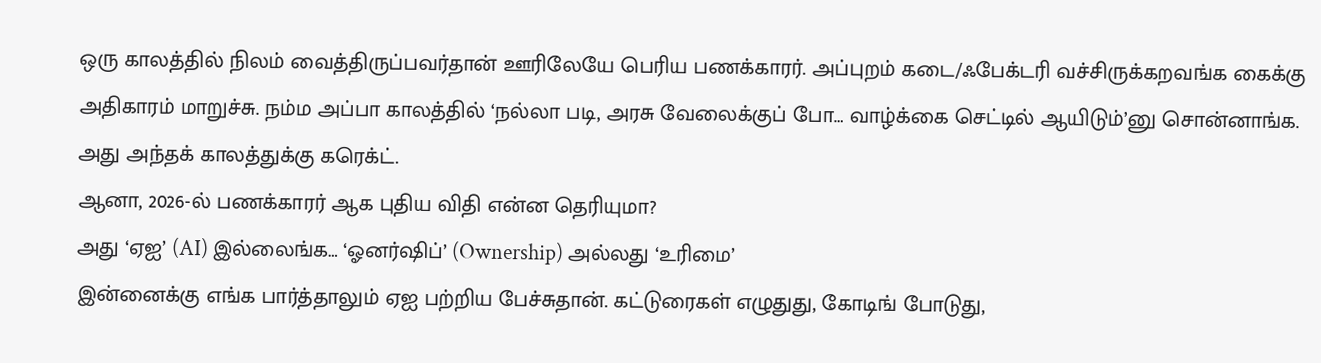ஒரு காலத்தில் நிலம் வைத்திருப்பவர்தான் ஊரிலேயே பெரிய பணக்காரர். அப்புறம் கடை/ஃபேக்டரி வச்சிருக்கறவங்க கைக்கு அதிகாரம் மாறுச்சு. நம்ம அப்பா காலத்தில் ‘நல்லா படி, அரசு வேலைக்குப் போ… வாழ்க்கை செட்டில் ஆயிடும்’னு சொன்னாங்க. அது அந்தக் காலத்துக்கு கரெக்ட்.
ஆனா, 2026-ல் பணக்காரர் ஆக புதிய விதி என்ன தெரியுமா?
அது ‘ஏஐ’ (AI) இல்லைங்க… ‘ஓனர்ஷிப்’ (Ownership) அல்லது ‘உரிமை’
இன்னைக்கு எங்க பார்த்தாலும் ஏஐ பற்றிய பேச்சுதான். கட்டுரைகள் எழுதுது, கோடிங் போடுது,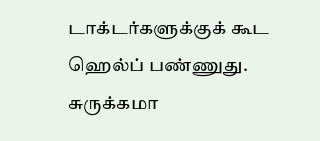டாக்டர்களுக்குக் கூட ஹெல்ப் பண்ணுது. சுருக்கமா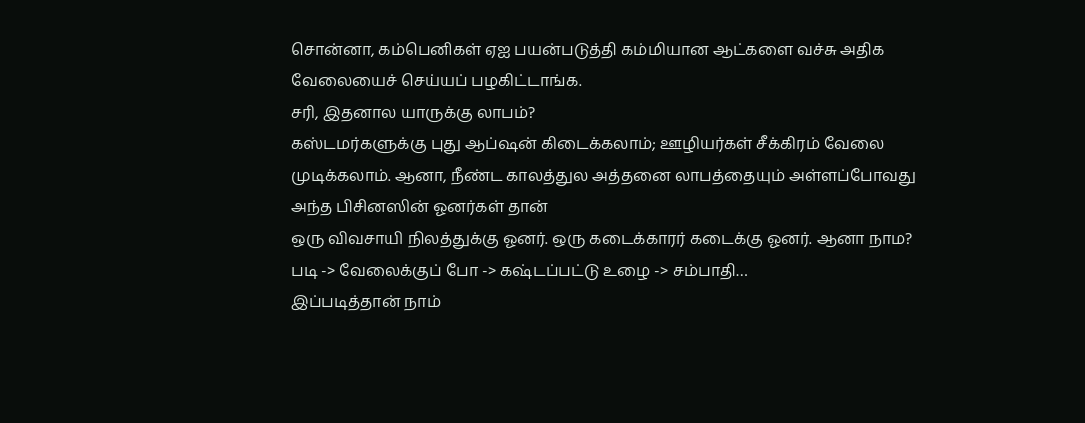சொன்னா, கம்பெனிகள் ஏஐ பயன்படுத்தி கம்மியான ஆட்களை வச்சு அதிக வேலையைச் செய்யப் பழகிட்டாங்க.
சரி, இதனால யாருக்கு லாபம்?
கஸ்டமர்களுக்கு புது ஆப்ஷன் கிடைக்கலாம்; ஊழியர்கள் சீக்கிரம் வேலை முடிக்கலாம். ஆனா, நீண்ட காலத்துல அத்தனை லாபத்தையும் அள்ளப்போவது அந்த பிசினஸின் ஓனர்கள் தான்
ஒரு விவசாயி நிலத்துக்கு ஓனர். ஒரு கடைக்காரர் கடைக்கு ஓனர். ஆனா நாம?
படி -> வேலைக்குப் போ -> கஷ்டப்பட்டு உழை -> சம்பாதி…
இப்படித்தான் நாம்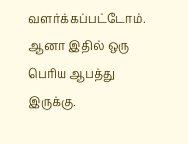வளர்க்கப்பட்டோம். ஆனா இதில் ஒரு பெரிய ஆபத்து இருக்கு.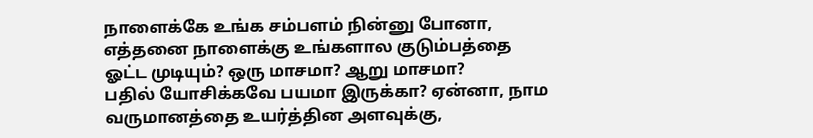நாளைக்கே உங்க சம்பளம் நின்னு போனா, எத்தனை நாளைக்கு உங்களால குடும்பத்தை ஓட்ட முடியும்? ஒரு மாசமா? ஆறு மாசமா?
பதில் யோசிக்கவே பயமா இருக்கா? ஏன்னா, நாம வருமானத்தை உயர்த்தின அளவுக்கு,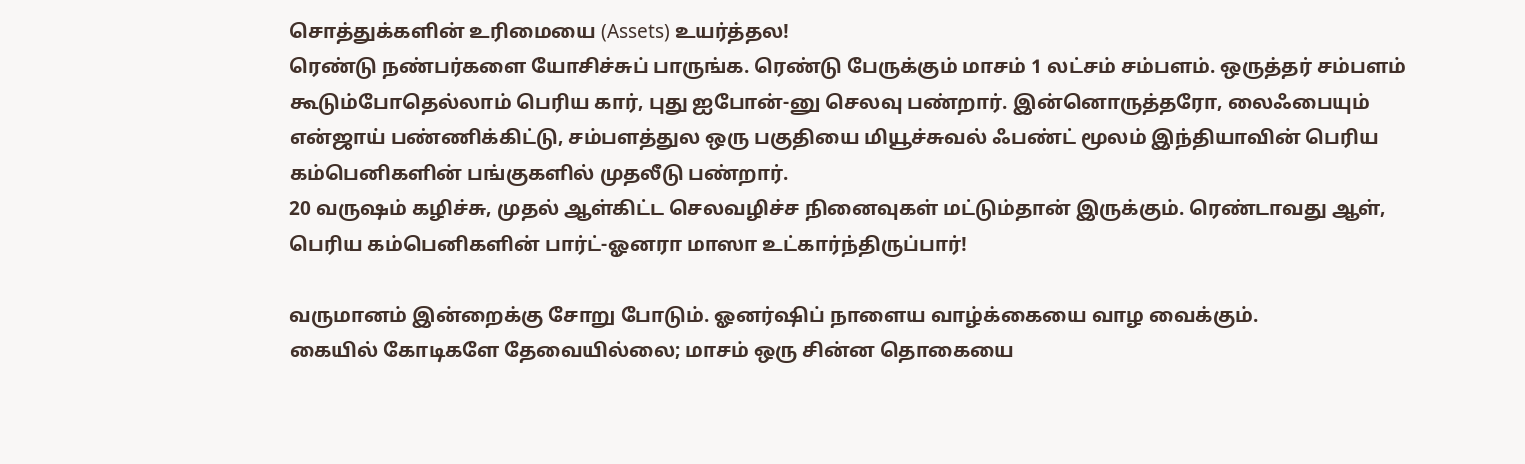சொத்துக்களின் உரிமையை (Assets) உயர்த்தல!
ரெண்டு நண்பர்களை யோசிச்சுப் பாருங்க. ரெண்டு பேருக்கும் மாசம் 1 லட்சம் சம்பளம். ஒருத்தர் சம்பளம் கூடும்போதெல்லாம் பெரிய கார், புது ஐபோன்-னு செலவு பண்றார். இன்னொருத்தரோ, லைஃபையும் என்ஜாய் பண்ணிக்கிட்டு, சம்பளத்துல ஒரு பகுதியை மியூச்சுவல் ஃபண்ட் மூலம் இந்தியாவின் பெரிய கம்பெனிகளின் பங்குகளில் முதலீடு பண்றார்.
20 வருஷம் கழிச்சு, முதல் ஆள்கிட்ட செலவழிச்ச நினைவுகள் மட்டும்தான் இருக்கும். ரெண்டாவது ஆள், பெரிய கம்பெனிகளின் பார்ட்-ஓனரா மாஸா உட்கார்ந்திருப்பார்!

வருமானம் இன்றைக்கு சோறு போடும். ஓனர்ஷிப் நாளைய வாழ்க்கையை வாழ வைக்கும்.
கையில் கோடிகளே தேவையில்லை; மாசம் ஒரு சின்ன தொகையை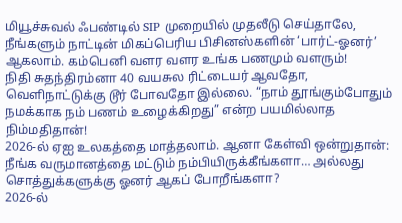மியூச்சுவல் ஃபண்டில் SIP முறையில் முதலீடு செய்தாலே, நீங்களும் நாட்டின் மிகப்பெரிய பிசினஸ்களின் ‘பார்ட்-ஓனர்’ ஆகலாம். கம்பெனி வளர வளர உங்க பணமும் வளரும்!
நிதி சுதந்திரம்னா 40 வயசுல ரிட்டையர் ஆவதோ, வெளிநாட்டுக்கு டூர் போவதோ இல்லை. “நாம் தூங்கும்போதும் நமக்காக நம் பணம் உழைக்கிறது” என்ற பயமில்லாத நிம்மதிதான்!
2026-ல் ஏஐ உலகத்தை மாத்தலாம். ஆனா கேள்வி ஒன்றுதான்: நீங்க வருமானத்தை மட்டும் நம்பியிருக்கீங்களா… அல்லது சொத்துக்களுக்கு ஓனர் ஆகப் போறீங்களா?
2026-ல்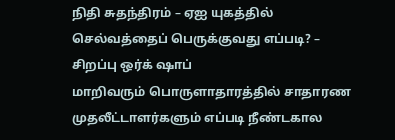நிதி சுதந்திரம் – ஏஐ யுகத்தில் செல்வத்தைப் பெருக்குவது எப்படி? – சிறப்பு ஒர்க் ஷாப்
மாறிவரும் பொருளாதாரத்தில் சாதாரண முதலீட்டாளர்களும் எப்படி நீண்டகால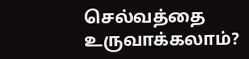செல்வத்தை உருவாக்கலாம்?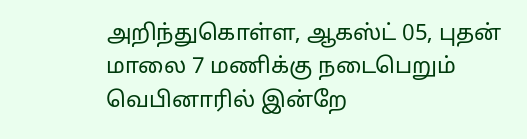அறிந்துகொள்ள, ஆகஸ்ட் 05, புதன் மாலை 7 மணிக்கு நடைபெறும் வெபினாரில் இன்றே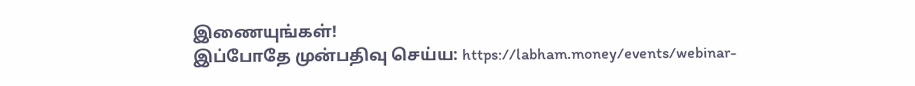இணையுங்கள்!
இப்போதே முன்பதிவு செய்ய: https://labham.money/events/webinar-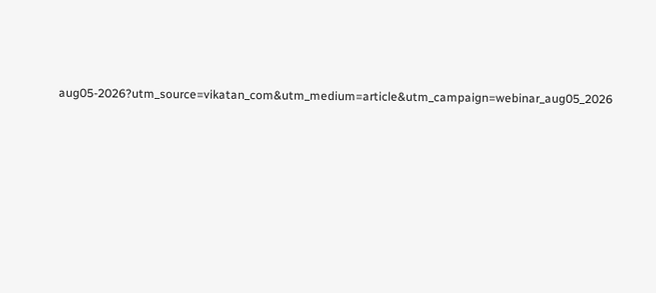aug05-2026?utm_source=vikatan_com&utm_medium=article&utm_campaign=webinar_aug05_2026